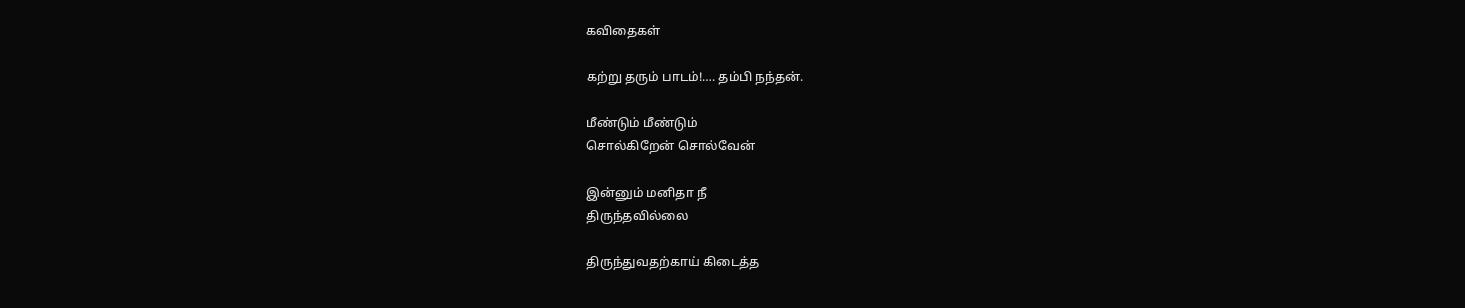கவிதைகள்

கற்று தரும் பாடம்!…. தம்பி நந்தன்.

மீண்டும் மீண்டும்
சொல்கிறேன் சொல்வேன்

இன்னும் மனிதா நீ
திருந்தவில்லை

திருந்துவதற்காய் கிடைத்த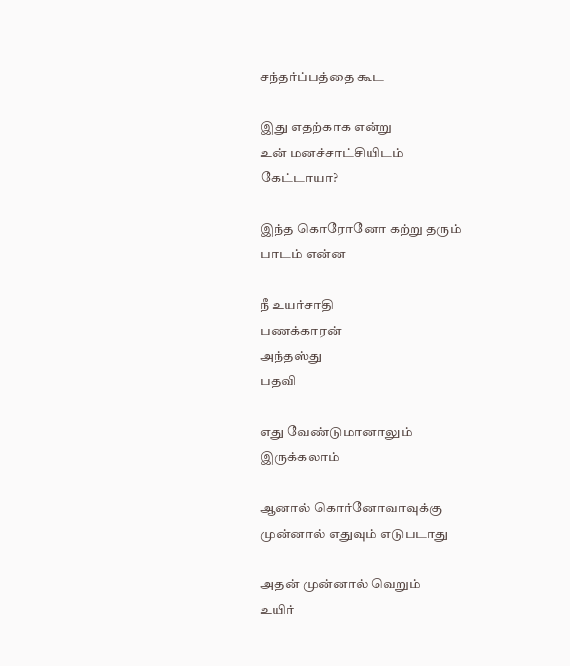சந்தர்ப்பத்தை கூட

இது எதற்காக என்று
உன் மனச்சாட்சியிடம்
கேட்டாயா?

இந்த கொரோனோ கற்று தரும்
பாடம் என்ன

நீ உயர்சாதி
பணக்காரன்
அந்தஸ்து
பதவி

எது வேண்டுமானாலும்
இருக்கலாம்

ஆனால் கொர்னோவாவுக்கு
முன்னால் எதுவும் எடுபடாது

அதன் முன்னால் வெறும்
உயிர்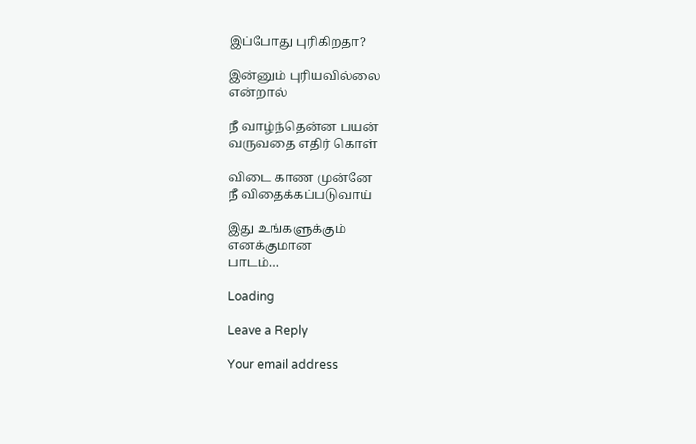இப்போது புரிகிறதா?

இன்னும் புரியவில்லை
என்றால்

நீ வாழ்ந்தென்ன பயன்
வருவதை எதிர் கொள்

விடை காண முன்னே
நீ விதைக்கப்படுவாய்

இது உங்களுக்கும்
எனக்குமான
பாடம்…

Loading

Leave a Reply

Your email address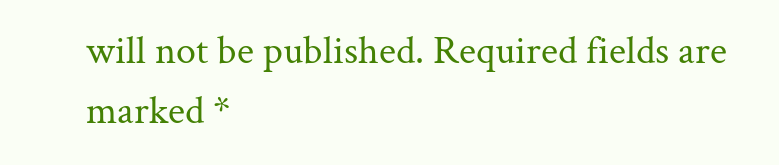will not be published. Required fields are marked *